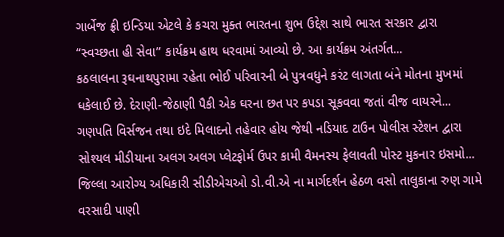ગાર્બેજ ફ્રી ઇન્ડિયા એટલે કે કચરા મુક્ત ભારતના શુભ ઉદ્દેશ સાથે ભારત સરકાર દ્વારા “સ્વચ્છતા હી સેવા” કાર્યક્રમ હાથ ધરવામાં આવ્યો છે. આ કાર્યક્રમ અંતર્ગત...
કઠલાલના રૂઘનાથપુરામા રહેતા ભોઈ પરિવારની બે પુત્રવધુને કરંટ લાગતા બંને મોતના મુખમાં ધકેલાઈ છે. દેરાણી-જેઠાણી પૈકી એક ઘરના છત પર કપડા સૂકવવા જતાં વીજ વાયરને...
ગણપતિ વિર્સજન તથા ઇદે મિલાદનો તહેવાર હોય જેથી નડિયાદ ટાઉન પોલીસ સ્ટેશન દ્વારા સોશ્યલ મીડીયાના અલગ અલગ પ્લેટફોર્મ ઉપર કામી વૈમનસ્ય ફેલાવતી પોસ્ટ મુકનાર ઇસમો...
જિલ્લા આરોગ્ય અધિકારી સીડીએચઓ ડો.વી.એ ના માર્ગદર્શન હેઠળ વસો તાલુકાના રુણ ગામે વરસાદી પાણી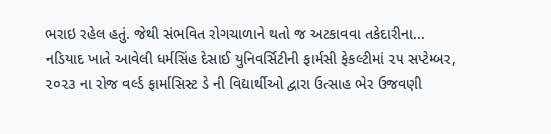ભરાઇ રહેલ હતું. જેથી સંભવિત રોગચાળાને થતો જ અટકાવવા તકેદારીના...
નડિયાદ ખાતે આવેલી ધર્મસિંહ દેસાઈ યુનિવર્સિટીની ફાર્મસી ફેકલ્ટીમાં ૨૫ સપ્ટેમ્બર, ૨૦૨૩ ના રોજ વર્લ્ડ ફાર્માસિસ્ટ ડે ની વિદ્યાર્થીઓ દ્વારા ઉત્સાહ ભેર ઉજવણી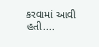કરવામાં આવી હતી....